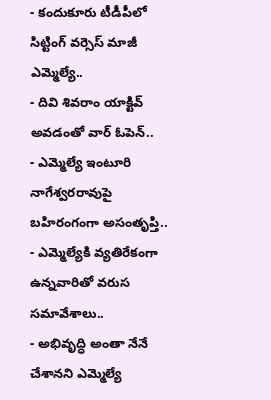- కందుకూరు టీడీపీలో సిట్టింగ్ వర్సెస్ మాజీ ఎమ్మెల్యే..
- దివి శివరాం యాక్టివ్ అవడంతో వార్ ఓపెన్..
- ఎమ్మెల్యే ఇంటూరి నాగేశ్వరరావుపై బహిరంగంగా అసంతృప్తి..
- ఎమ్మెల్యేకి వ్యతిరేకంగా ఉన్నవారితో వరుస సమావేశాలు..
- అభివృద్ధి అంతా నేనే చేశానని ఎమ్మెల్యే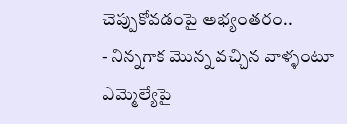చెప్పుకోవడంపై అభ్యంతరం..
- నిన్నగాక మొన్న వచ్చిన వాళ్ళంటూ ఎమ్మెల్యేపై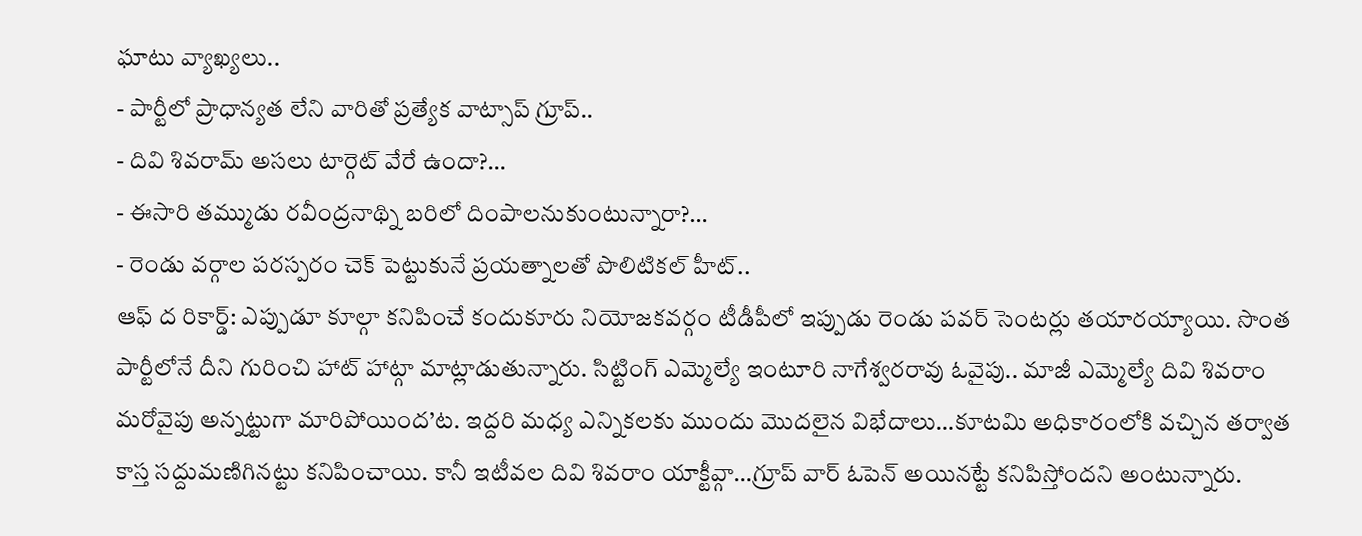ఘాటు వ్యాఖ్యలు..
- పార్టీలో ప్రాధాన్యత లేని వారితో ప్రత్యేక వాట్సాప్ గ్రూప్..
- దివి శివరామ్ అసలు టార్గెట్ వేరే ఉందా?…
- ఈసారి తమ్ముడు రవీంద్రనాథ్ని బరిలో దింపాలనుకుంటున్నారా?…
- రెండు వర్గాల పరస్పరం చెక్ పెట్టుకునే ప్రయత్నాలతో పొలిటికల్ హీట్..
ఆఫ్ ద రికార్డ్: ఎప్పుడూ కూల్గా కనిపించే కందుకూరు నియోజకవర్గం టీడీపీలో ఇప్పుడు రెండు పవర్ సెంటర్లు తయారయ్యాయి. సొంత పార్టీలోనే దీని గురించి హాట్ హాట్గా మాట్లాడుతున్నారు. సిట్టింగ్ ఎమ్మెల్యే ఇంటూరి నాగేశ్వరరావు ఓవైపు.. మాజీ ఎమ్మెల్యే దివి శివరాం మరోవైపు అన్నట్టుగా మారిపోయింద’ట. ఇద్దరి మధ్య ఎన్నికలకు ముందు మొదలైన విభేదాలు…కూటమి అధికారంలోకి వచ్చిన తర్వాత కాస్త సద్దుమణిగినట్టు కనిపించాయి. కానీ ఇటీవల దివి శివరాం యాక్టీవ్గా…గ్రూప్ వార్ ఓపెన్ అయినట్టే కనిపిస్తోందని అంటున్నారు.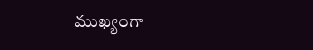ముఖ్యంగా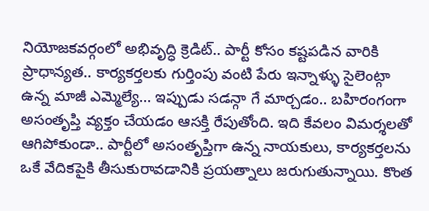నియోజకవర్గంలో అభివృద్ధి క్రెడిట్.. పార్టీ కోసం కష్టపడిన వారికి ప్రాధాన్యత.. కార్యకర్తలకు గుర్తింపు వంటి పేరు ఇన్నాళ్ళు సైలెంట్గా ఉన్న మాజీ ఎమ్మెల్యే… ఇప్పుడు సడన్గా గే మార్చడం.. బహిరంగంగా అసంతృప్తి వ్యక్తం చేయడం ఆసక్తి రేపుతోంది. ఇది కేవలం విమర్శలతో ఆగిపోకుండా.. పార్టీలో అసంతృప్తిగా ఉన్న నాయకులు, కార్యకర్తలను ఒకే వేదికపైకి తీసుకురావడానికి ప్రయత్నాలు జరుగుతున్నాయి. కొంత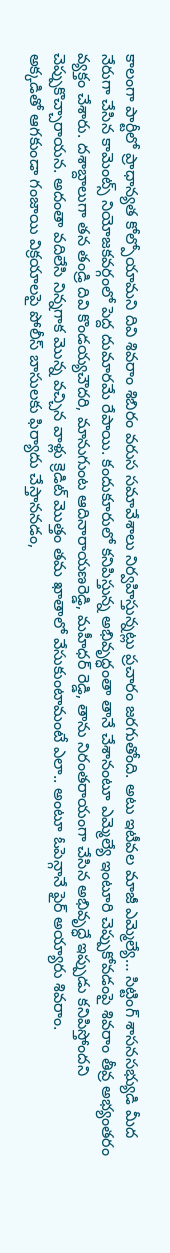కాలంగా పార్టీలో ప్రాధాన్యత కోల్పోయామని దివి శివరాం శిబిరం వరుస సమావేశాలు నిర్వహిస్తున్నట్లు ప్రచారం జరగుతోంది. అటు ఇటీవల మాజీ ఎమ్మెల్యే… సిట్టింగ్ శాసనసభ్యుడి మీద నేరుగా చేసిన కామెంట్స్ నియోజకవర్గంలో పెద్ద దుమారమే రేపాయి. కందుకూరులో కనిపిస్తున్న అభివృద్ధంతా తానే చేశానంటూ ఎమ్మెల్యే ఇంటూరి చెప్పుకోవడంపై శివరాం తీవ్ర అభ్యంతరం వ్యక్తం చేశారు. దశాబ్దాలుగా తన తండ్రి దివి కొండయ్యచౌదరి, మానుగుంట ఆదినారాయణరెడ్డి, మహీధర్ రెడ్డి, తాను నిరంతరాయంగా చేసిన అభివృద్ధే ఇప్పుడు కనిపిస్తోందని చెప్పుకొచ్చారాయన. అదంతా వదిలేసి నిన్నగాక మొన్న వచ్చిన వాళ్లు క్రెడిట్ మొత్తం తమ ఖాతాలో వేసుకుంటామంటే ఎలా.. అంటూ ఓపెన్గానే ఫైర్ అయ్యారు శివరాం.
అక్కడితో ఆగకుండా గంజాయి విక్రయాలపై పోలీస్ బాసులకు ఫిర్యాదు చేస్తాననడం,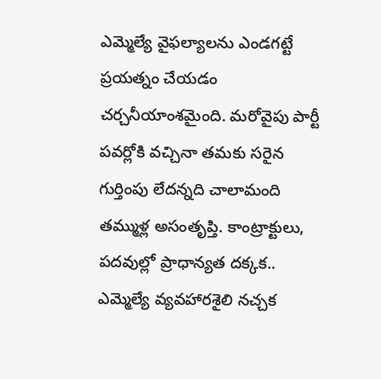ఎమ్మెల్యే వైఫల్యాలను ఎండగట్టే ప్రయత్నం చేయడం చర్చనీయాంశమైంది. మరోవైపు పార్టీ పవర్లోకి వచ్చినా తమకు సరైన గుర్తింపు లేదన్నది చాలామంది తమ్ముళ్ల అసంతృప్తి. కాంట్రాక్టులు, పదవుల్లో ప్రాధాన్యత దక్కక.. ఎమ్మెల్యే వ్యవహారశైలి నచ్చక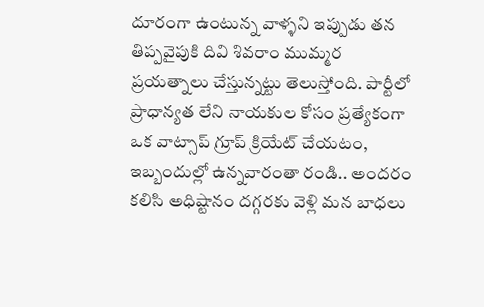దూరంగా ఉంటున్న వాళ్ళని ఇప్పుడు తన తిప్పవైపుకి దివి శివరాం ముమ్మర ప్రయత్నాలు చేస్తున్నట్టు తెలుస్తోంది. పార్టీలో ప్రాధాన్యత లేని నాయకుల కోసం ప్రత్యేకంగా ఒక వాట్సాప్ గ్రూప్ క్రియేట్ చేయటం, ఇబ్బందుల్లో ఉన్నవారంతా రండి.. అందరం కలిసి అధిష్టానం దగ్గరకు వెళ్లి మన బాధలు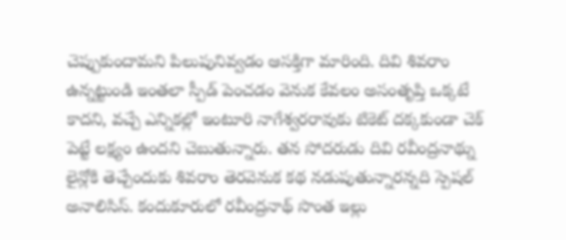చెప్పుకుందామని పిలుపునివ్వడం ఆసక్తిగా మారింది. దివి శివరాం ఉన్నట్టుండి ఇంతలా స్పీడ్ పెంచడం వెనుక కేవలం అసంతృప్తి ఒక్కటే కాదని, వచ్చే ఎన్నికల్లో ఇంటూరి నాగేశ్వరరావుకు టికెట్ దక్కకుండా చెక్ పెట్టే లక్ష్యం ఉందని చెబుతున్నారు. తన సోదరుడు దివి రవీంద్రనాథ్ను లైన్లోకి తెచ్చేందుకు శివరాం తెరవెనుక కథ నడుపుతున్నారన్నది స్పెషల్ అనాలిసిస్. కందుకూరులో రవీంద్రనాథ్ సొంత ఇల్లు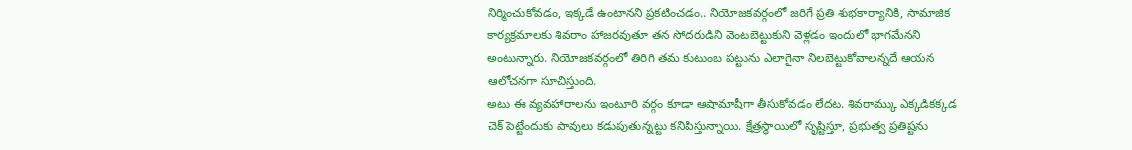నిర్మించుకోవడం, ఇక్కడే ఉంటానని ప్రకటించడం.. నియోజకవర్గంలో జరిగే ప్రతి శుభకార్యానికి, సామాజిక కార్యక్రమాలకు శివరాం హాజరవుతూ తన సోదరుడిని వెంటబెట్టుకుని వెళ్లడం ఇందులో భాగమేనని అంటున్నారు. నియోజకవర్గంలో తిరిగి తమ కుటుంబ పట్టును ఎలాగైనా నిలబెట్టుకోవాలన్నదే ఆయన ఆలోచనగా సూచిస్తుంది.
అటు ఈ వ్యవహారాలను ఇంటూరి వర్గం కూడా ఆషామాషీగా తీసుకోవడం లేదట. శివరామ్కు ఎక్కడికక్కడ చెక్ పెట్టేందుకు పావులు కడుపుతున్నట్టు కనిపిస్తున్నాయి. క్షేత్రస్థాయిలో సృష్టిస్తూ, ప్రభుత్వ ప్రతిష్టను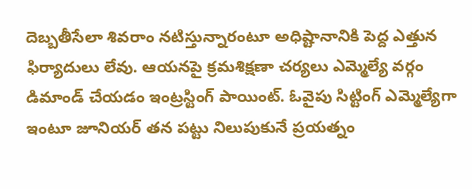దెబ్బతీసేలా శివరాం నటిస్తున్నారంటూ అధిష్టానానికి పెద్ద ఎత్తున ఫిర్యాదులు లేవు. ఆయనపై క్రమశిక్షణా చర్యలు ఎమ్మెల్యే వర్గం డిమాండ్ చేయడం ఇంట్రస్టింగ్ పాయింట్. ఓవైపు సిట్టింగ్ ఎమ్మెల్యేగా ఇంటూ జూనియర్ తన పట్టు నిలుపుకునే ప్రయత్నం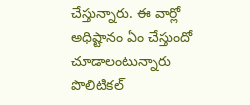చేస్తున్నారు. ఈ వార్లో అధిష్టానం ఏం చేస్తుందో చూడాలంటున్నారు పొలిటికల్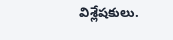విశ్లేషకులు.